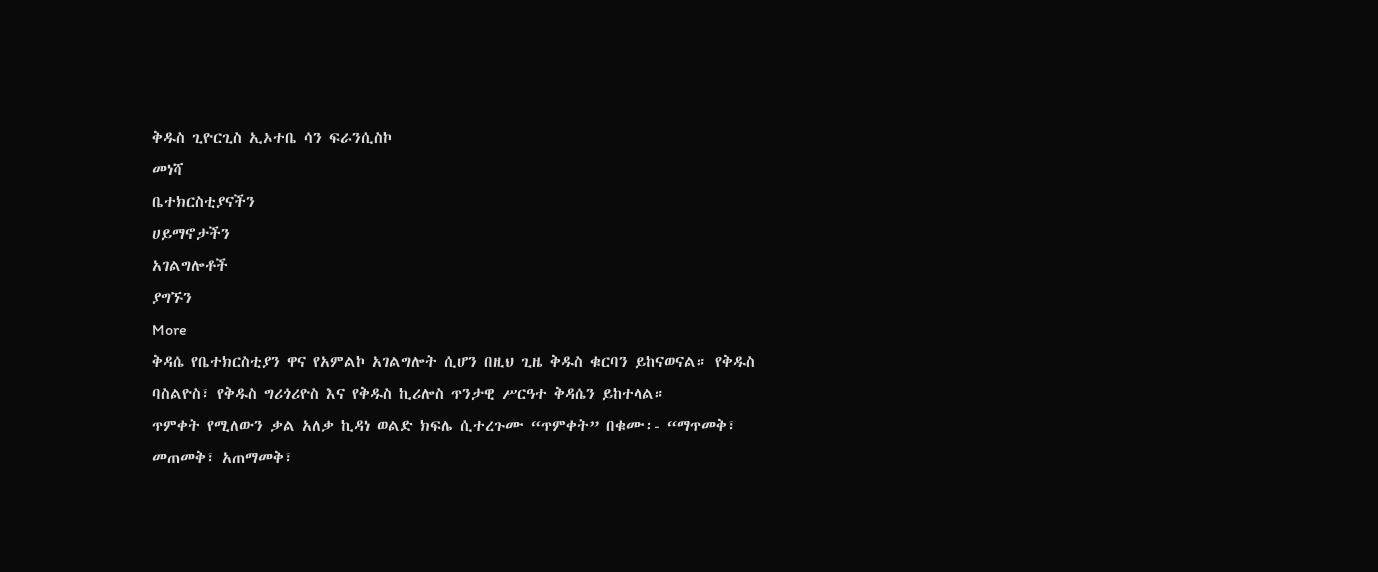ቅዱስ ጊዮርጊስ ኢኦተቤ ሳን ፍራንሲስኮ
መነሻ
ቤተክርስቲያናችን
ሀይማኖታችን
አገልግሎቶች
ያግኙን
More
ቅዳሴ የቤተክርስቲያን ዋና የአምልኮ አገልግሎት ሲሆን በዚህ ጊዜ ቅዱስ ቁርባን ይከናወናል። የቅዱስ ባስልዮስ፣ የቅዱስ ግሪጎሪዮስ እና የቅዱስ ኪሪሎስ ጥንታዊ ሥርዓተ ቅዳሴን ይከተላል።
ጥምቀት የሚለውን ቃል አለቃ ኪዳነ ወልድ ክፍሌ ሲተረጉሙ “ጥምቀት” በቁሙ፡- “ማጥመቅ፣ መጠመቅ፣ አጠማመቅ፣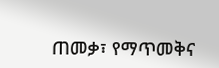ጠመቃ፣ የማጥመቅና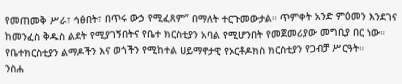የመጠመቅ ሥራ፣ ኅፅበት፣ በጥሩ ውኃ የሚፈጸም” በማለት ተርጉመውታል። ጥምቀት አንድ ምዕመን እንደገና ከመንፈስ ቅዱስ ልደት የሚያገኝበትና የቤተ ክርስቲያን አባል የሚሆንበት የመጀመሪያው መግቢያ በር ነው።
የቤተክርስቲያን ልማዶችን እና ወጎችን የሚከተል ሀይማኖታዊ የኦርቶዶክስ ክርስቲያን የጋብቻ ሥርዓት።
ንስሐ